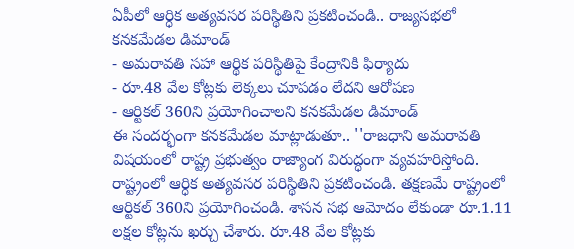ఏపీలో ఆర్ధిక అత్యవసర పరిస్థితిని ప్రకటించండి.. రాజ్యసభలో కనకమేడల డిమాండ్
- అమరావతి సహా ఆర్థిక పరిస్థితిపై కేంద్రానికి ఫిర్యాదు
- రూ.48 వేల కోట్లకు లెక్కలు చూపడం లేదని ఆరోపణ
- ఆర్టికల్ 360ని ప్రయోగించాలని కనకమేడల డిమాండ్
ఈ సందర్భంగా కనకమేడల మాట్లాడుతూ.. ''రాజధాని అమరావతి విషయంలో రాష్ట్ర ప్రభుత్వం రాజ్యాంగ విరుద్ధంగా వ్యవహరిస్తోంది. రాష్ట్రంలో ఆర్ధిక అత్యవసర పరిస్థితిని ప్రకటించండి. తక్షణమే రాష్ట్రంలో ఆర్టికల్ 360ని ప్రయోగించండి. శాసన సభ ఆమోదం లేకుండా రూ.1.11 లక్షల కోట్లను ఖర్చు చేశారు. రూ.48 వేల కోట్లకు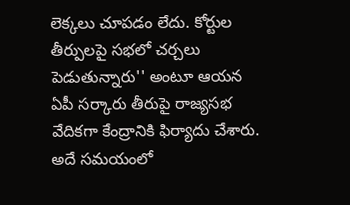లెక్కలు చూపడం లేదు. కోర్టుల తీర్పులపై సభలో చర్చలు పెడుతున్నారు'' అంటూ ఆయన ఏపీ సర్కారు తీరుపై రాజ్యసభ వేదికగా కేంద్రానికి ఫిర్యాదు చేశారు. అదే సమయంలో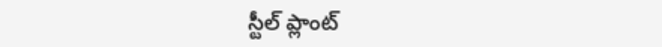స్టీల్ ప్లాంట్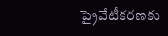ప్రైవేటీకరణకు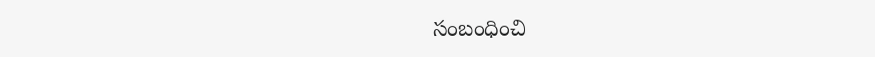సంబంధించి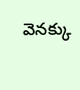వెనక్కు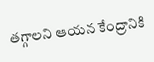తగ్గాలని ఆయన కేంద్రానికి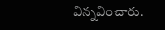విన్నవించారు.